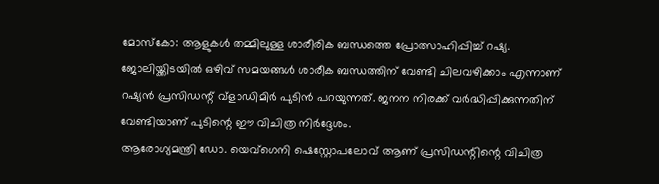മോസ്കോ: ആളുകൾ തമ്മിലുള്ള ശാരീരിക ബന്ധത്തെ പ്രോത്സാഹിപ്പിച്ച് റഷ്യ. ജോലിയ്ക്കിടയിൽ ഒഴിവ് സമയങ്ങൾ ശാരീക ബന്ധത്തിന് വേണ്ടി ചിലവഴിക്കാം എന്നാണ് റഷ്യൻ പ്രസിഡന്റ് വ്ളാഡിമിർ പുടിൻ പറയുന്നത്. ജനന നിരക്ക് വർദ്ധിപ്പിക്കുന്നതിന് വേണ്ടിയാണ് പുടിന്റെ ഈ വിചിത്ര നിർദ്ദേശം.
ആരോഗ്യമന്ത്രി ഡോ. യെവ്ഗെനി ഷെസ്റ്റോപലോവ് ആണ് പ്രസിഡന്റിന്റെ വിചിത്ര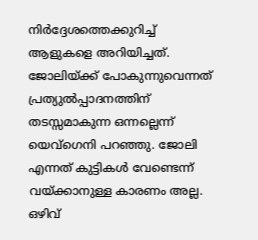നിർദ്ദേശത്തെക്കുറിച്ച് ആളുകളെ അറിയിച്ചത്. ജോലിയ്ക്ക് പോകുന്നുവെന്നത് പ്രത്യുൽപ്പാദനത്തിന് തടസ്സമാകുന്ന ഒന്നല്ലെന്ന് യെവ്ഗെനി പറഞ്ഞു. ജോലി എന്നത് കുട്ടികൾ വേണ്ടെന്ന് വയ്ക്കാനുള്ള കാരണം അല്ല. ഒഴിവ്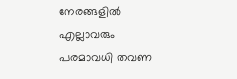നേരങ്ങളിൽ എല്ലാവരും പരമാവധി തവണ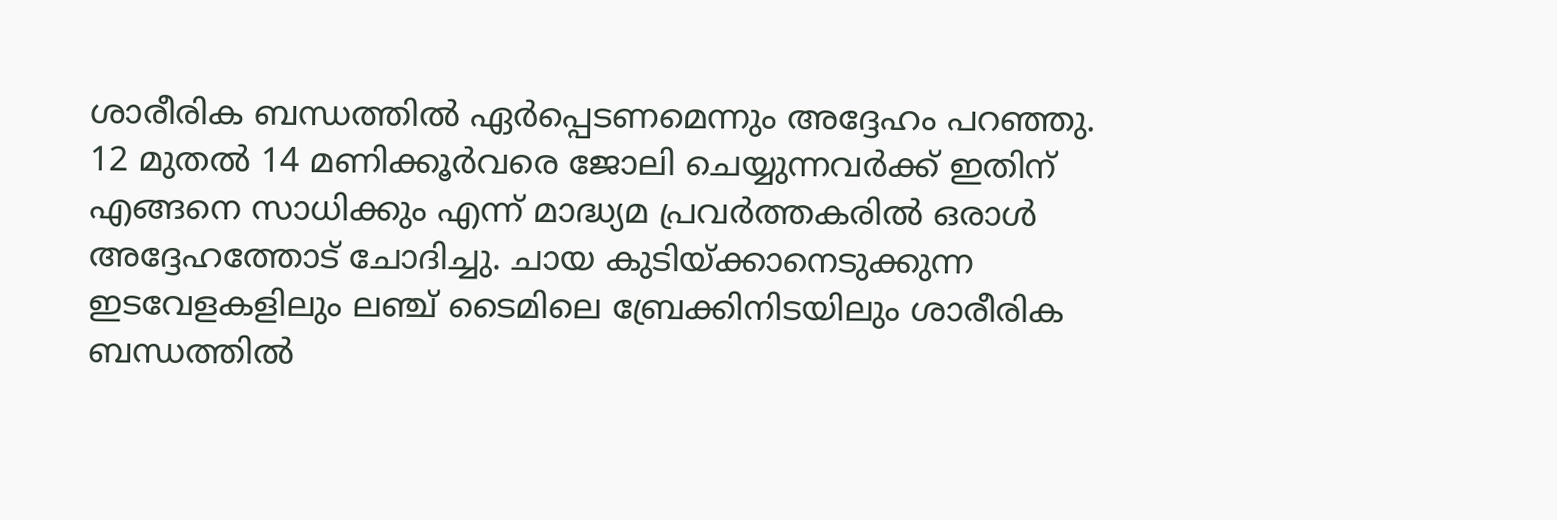ശാരീരിക ബന്ധത്തിൽ ഏർപ്പെടണമെന്നും അദ്ദേഹം പറഞ്ഞു.
12 മുതൽ 14 മണിക്കൂർവരെ ജോലി ചെയ്യുന്നവർക്ക് ഇതിന് എങ്ങനെ സാധിക്കും എന്ന് മാദ്ധ്യമ പ്രവർത്തകരിൽ ഒരാൾ അദ്ദേഹത്തോട് ചോദിച്ചു. ചായ കുടിയ്ക്കാനെടുക്കുന്ന ഇടവേളകളിലും ലഞ്ച് ടൈമിലെ ബ്രേക്കിനിടയിലും ശാരീരിക ബന്ധത്തിൽ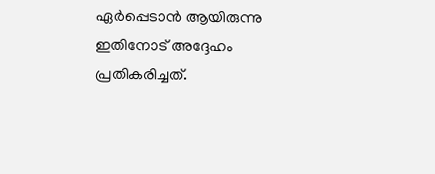ഏർപ്പെടാൻ ആയിരുന്നു ഇതിനോട് അദ്ദേഹം പ്രതികരിച്ചത്.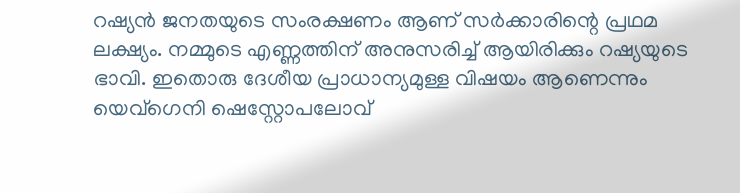റഷ്യൻ ജനതയുടെ സംരക്ഷണം ആണ് സർക്കാരിന്റെ പ്രഥമ ലക്ഷ്യം. നമ്മുടെ എണ്ണത്തിന് അനുസരിച്ച് ആയിരിക്കും റഷ്യയുടെ ഭാവി. ഇതൊരു ദേശീയ പ്രാധാന്യമുള്ള വിഷയം ആണെന്നും യെവ്ഗെനി ഷെസ്റ്റോപലോവ്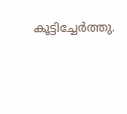കൂട്ടിച്ചേർത്തു.